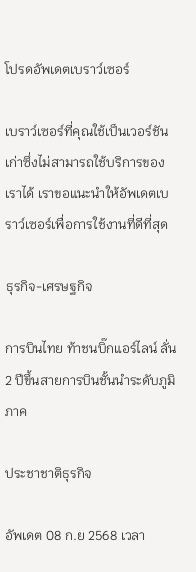โปรดอัพเดตเบราว์เซอร์

เบราว์เซอร์ที่คุณใช้เป็นเวอร์ชันเก่าซึ่งไม่สามารถใช้บริการของเราได้ เราขอแนะนำให้อัพเดตเบราว์เซอร์เพื่อการใช้งานที่ดีที่สุด

ธุรกิจ-เศรษฐกิจ

การบินไทย ท้าชนบิ๊กแอร์ไลน์ ลั่น 2 ปีขึ้นสายการบินชั้นนำระดับภูมิภาค

ประชาชาติธุรกิจ

อัพเดต 08 ก.ย 2568 เวลา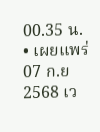00.35 น. • เผยแพร่ 07 ก.ย 2568 เว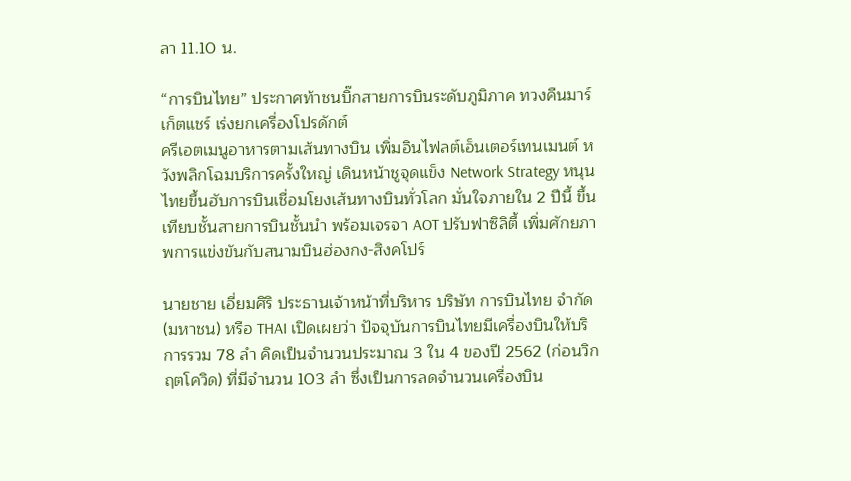ลา 11.10 น.

“การบินไทย” ประกาศท้าชนบิ๊กสายการบินระดับภูมิภาค ทวงคืนมาร์เก็ตแชร์ เร่งยกเครื่องโปรดักต์
ครีเอตเมนูอาหารตามเส้นทางบิน เพิ่มอินไฟลต์เอ็นเตอร์เทนเมนต์ หวังพลิกโฉมบริการครั้งใหญ่ เดินหน้าชูจุดแข็ง Network Strategy หนุนไทยขึ้นฮับการบินเชื่อมโยงเส้นทางบินทั่วโลก มั่นใจภายใน 2 ปีนี้ ขึ้นเทียบชั้นสายการบินชั้นนำ พร้อมเจรจา AOT ปรับฟาซิลิตี้ เพิ่มศักยภาพการแข่งขันกับสนามบินฮ่องกง-สิงคโปร์

นายชาย เอี่ยมศิริ ประธานเจ้าหน้าที่บริหาร บริษัท การบินไทย จำกัด (มหาชน) หรือ THAI เปิดเผยว่า ปัจจุบันการบินไทยมีเครื่องบินให้บริการรวม 78 ลำ คิดเป็นจำนวนประมาณ 3 ใน 4 ของปี 2562 (ก่อนวิกฤตโควิด) ที่มีจำนวน 103 ลำ ซึ่งเป็นการลดจำนวนเครื่องบิน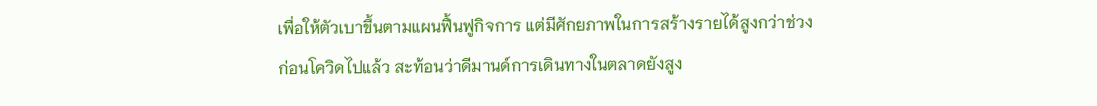เพื่อให้ตัวเบาขึ้นตามแผนฟื้นฟูกิจการ แต่มีศักยภาพในการสร้างรายได้สูงกว่าช่วงก่อนโควิดไปแล้ว สะท้อนว่าดีมานด์การเดินทางในตลาดยังสูง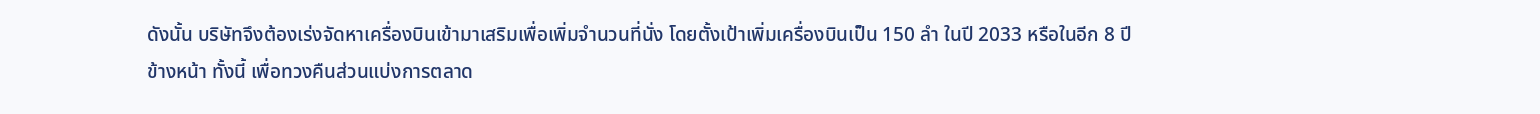ดังนั้น บริษัทจึงต้องเร่งจัดหาเครื่องบินเข้ามาเสริมเพื่อเพิ่มจำนวนที่นั่ง โดยตั้งเป้าเพิ่มเครื่องบินเป็น 150 ลำ ในปี 2033 หรือในอีก 8 ปีข้างหน้า ทั้งนี้ เพื่อทวงคืนส่วนแบ่งการตลาด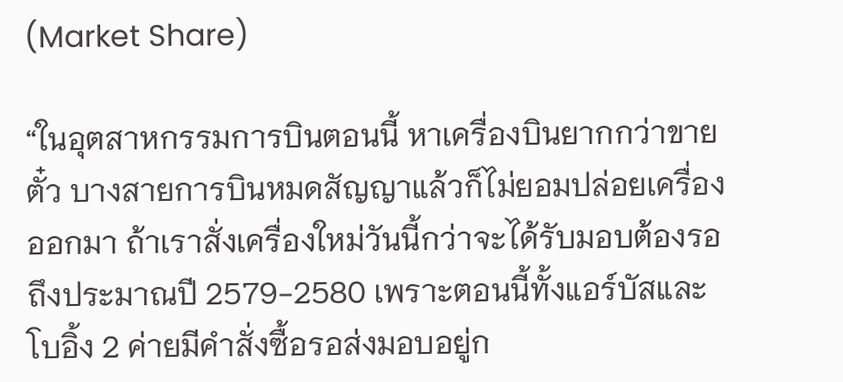(Market Share)

“ในอุตสาหกรรมการบินตอนนี้ หาเครื่องบินยากกว่าขายตั๋ว บางสายการบินหมดสัญญาแล้วก็ไม่ยอมปล่อยเครื่องออกมา ถ้าเราสั่งเครื่องใหม่วันนี้กว่าจะได้รับมอบต้องรอถึงประมาณปี 2579-2580 เพราะตอนนี้ทั้งแอร์บัสและโบอิ้ง 2 ค่ายมีคำสั่งซื้อรอส่งมอบอยู่ก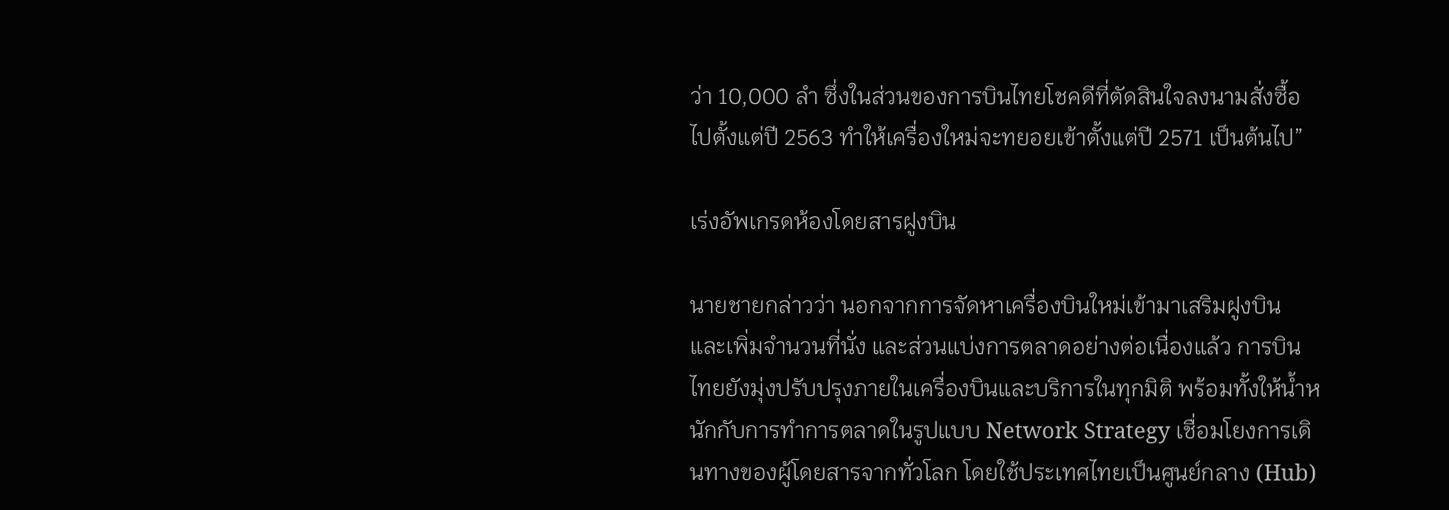ว่า 10,000 ลำ ซึ่งในส่วนของการบินไทยโชคดีที่ตัดสินใจลงนามสั่งซื้อไปตั้งแต่ปี 2563 ทำให้เครื่องใหม่จะทยอยเข้าตั้งแต่ปี 2571 เป็นต้นไป”

เร่งอัพเกรดห้องโดยสารฝูงบิน

นายชายกล่าวว่า นอกจากการจัดหาเครื่องบินใหม่เข้ามาเสริมฝูงบิน และเพิ่มจำนวนที่นั่ง และส่วนแบ่งการตลาดอย่างต่อเนื่องแล้ว การบินไทยยังมุ่งปรับปรุงภายในเครื่องบินและบริการในทุกมิติ พร้อมทั้งให้น้ำหนักกับการทำการตลาดในรูปแบบ Network Strategy เชื่อมโยงการเดินทางของผู้โดยสารจากทั่วโลก โดยใช้ประเทศไทยเป็นศูนย์กลาง (Hub)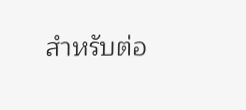สำหรับต่อ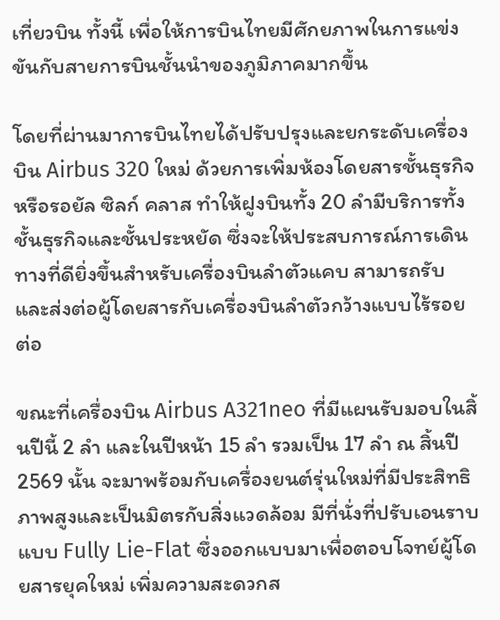เที่ยวบิน ทั้งนี้ เพื่อให้การบินไทยมีศักยภาพในการแข่งขันกับสายการบินชั้นนำของภูมิภาคมากขึ้น

โดยที่ผ่านมาการบินไทยได้ปรับปรุงและยกระดับเครื่องบิน Airbus 320 ใหม่ ด้วยการเพิ่มห้องโดยสารชั้นธุรกิจ หรือรอยัล ซิลก์ คลาส ทำให้ฝูงบินทั้ง 20 ลำมีบริการทั้งชั้นธุรกิจและชั้นประหยัด ซึ่งจะให้ประสบการณ์การเดินทางที่ดียิ่งขึ้นสำหรับเครื่องบินลำตัวแคบ สามารถรับและส่งต่อผู้โดยสารกับเครื่องบินลำตัวกว้างแบบไร้รอยต่อ

ขณะที่เครื่องบิน Airbus A321neo ที่มีแผนรับมอบในสิ้นปีนี้ 2 ลำ และในปีหน้า 15 ลำ รวมเป็น 17 ลำ ณ สิ้นปี 2569 นั้น จะมาพร้อมกับเครื่องยนต์รุ่นใหม่ที่มีประสิทธิภาพสูงและเป็นมิตรกับสิ่งแวดล้อม มีที่นั่งที่ปรับเอนราบแบบ Fully Lie-Flat ซึ่งออกแบบมาเพื่อตอบโจทย์ผู้โดยสารยุคใหม่ เพิ่มความสะดวกส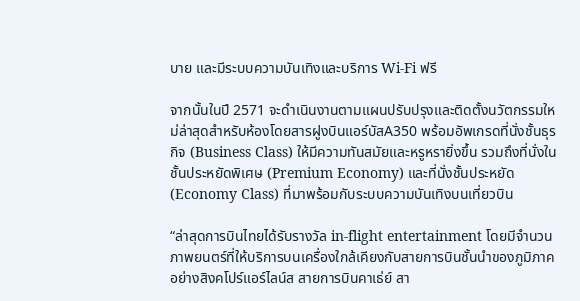บาย และมีระบบความบันเทิงและบริการ Wi-Fi ฟรี

จากนั้นในปี 2571 จะดำเนินงานตามแผนปรับปรุงและติดตั้งนวัตกรรมใหม่ล่าสุดสำหรับห้องโดยสารฝูงบินแอร์บัสA350 พร้อมอัพเกรดที่นั่งชั้นธุรกิจ (Business Class) ให้มีความทันสมัยและหรูหรายิ่งขึ้น รวมถึงที่นั่งในชั้นประหยัดพิเศษ (Premium Economy) และที่นั่งชั้นประหยัด (Economy Class) ที่มาพร้อมกับระบบความบันเทิงบนเที่ยวบิน

“ล่าสุดการบินไทยได้รับรางวัล in-flight entertainment โดยมีจำนวนภาพยนตร์ที่ให้บริการบนเครื่องใกล้เคียงกับสายการบินชั้นนำของภูมิภาค อย่างสิงคโปร์แอร์ไลน์ส สายการบินคาเธ่ย์ สา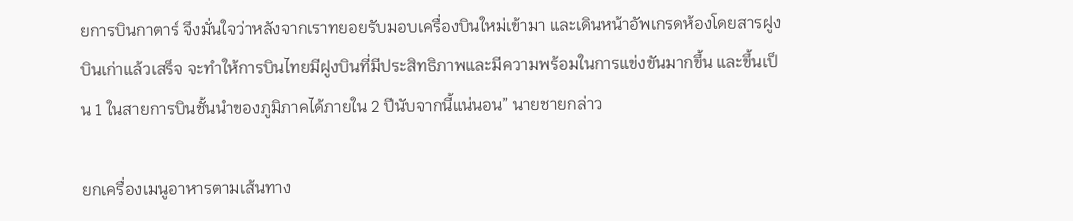ยการบินกาตาร์ จึงมั่นใจว่าหลังจากเราทยอยรับมอบเครื่องบินใหม่เข้ามา และเดินหน้าอัพเกรดห้องโดยสารฝูงบินเก่าแล้วเสร็จ จะทำให้การบินไทยมีฝูงบินที่มีประสิทธิภาพและมีความพร้อมในการแข่งขันมากขึ้น และขึ้นเป็น 1 ในสายการบินชั้นนำของภูมิภาคได้ภายใน 2 ปีนับจากนี้แน่นอน” นายชายกล่าว

ยกเครื่องเมนูอาหารตามเส้นทาง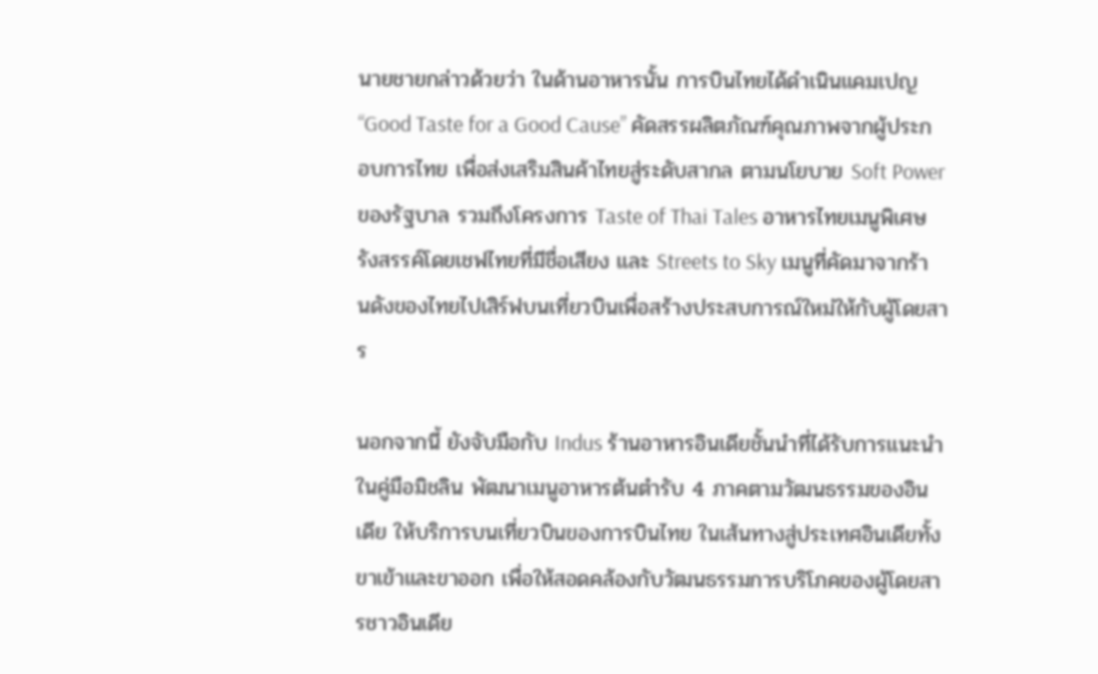นายชายกล่าวด้วยว่า ในด้านอาหารนั้น การบินไทยได้ดำเนินแคมเปญ “Good Taste for a Good Cause” คัดสรรผลิตภัณฑ์คุณภาพจากผู้ประกอบการไทย เพื่อส่งเสริมสินค้าไทยสู่ระดับสากล ตามนโยบาย Soft Power ของรัฐบาล รวมถึงโครงการ Taste of Thai Tales อาหารไทยเมนูพิเศษรังสรรค์โดยเชฟไทยที่มีชื่อเสียง และ Streets to Sky เมนูที่คัดมาจากร้านดังของไทยไปเสิร์ฟบนเที่ยวบินเพื่อสร้างประสบการณ์ใหม่ให้กับผู้โดยสาร

นอกจากนี้ ยังจับมือกับ Indus ร้านอาหารอินเดียชั้นนำที่ได้รับการแนะนำในคู่มือมิชลิน พัฒนาเมนูอาหารต้นตำรับ 4 ภาคตามวัฒนธรรมของอินเดีย ให้บริการบนเที่ยวบินของการบินไทย ในเส้นทางสู่ประเทศอินเดียทั้งขาเข้าและขาออก เพื่อให้สอดคล้องกับวัฒนธรรมการบริโภคของผู้โดยสารชาวอินเดีย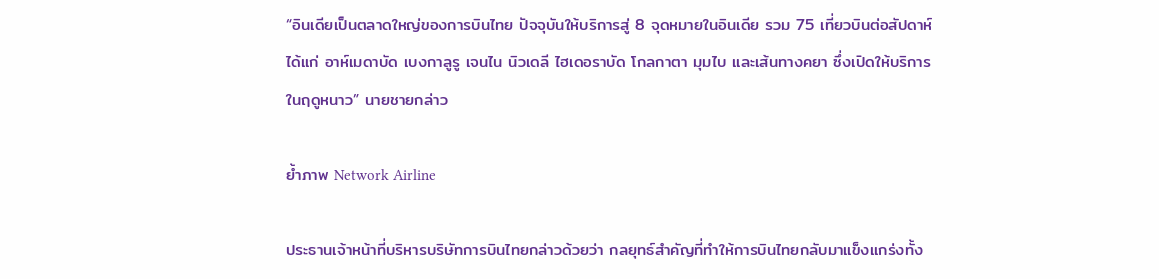“อินเดียเป็นตลาดใหญ่ของการบินไทย ปัจจุบันให้บริการสู่ 8 จุดหมายในอินเดีย รวม 75 เที่ยวบินต่อสัปดาห์ ได้แก่ อาห์เมดาบัด เบงกาลูรู เจนไน นิวเดลี ไฮเดอราบัด โกลกาตา มุมไบ และเส้นทางคยา ซึ่งเปิดให้บริการในฤดูหนาว” นายชายกล่าว

ย้ำภาพ Network Airline

ประธานเจ้าหน้าที่บริหารบริษัทการบินไทยกล่าวด้วยว่า กลยุทธ์สำคัญที่ทำให้การบินไทยกลับมาแข็งแกร่งทั้ง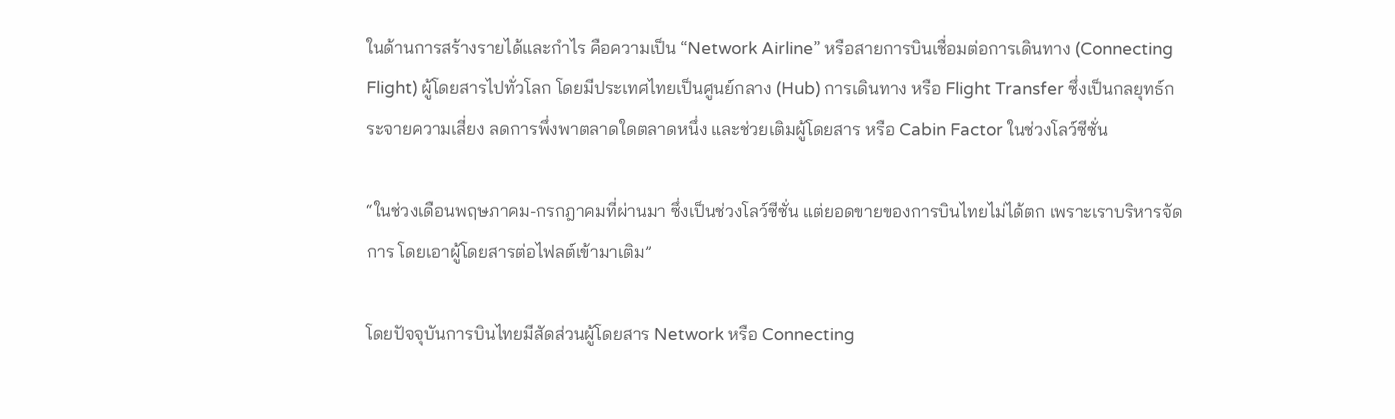ในด้านการสร้างรายได้และกำไร คือความเป็น “Network Airline” หรือสายการบินเชื่อมต่อการเดินทาง (Connecting Flight) ผู้โดยสารไปทั่วโลก โดยมีประเทศไทยเป็นศูนย์กลาง (Hub) การเดินทาง หรือ Flight Transfer ซึ่งเป็นกลยุทธ์กระจายความเสี่ยง ลดการพึ่งพาตลาดใดตลาดหนึ่ง และช่วยเติมผู้โดยสาร หรือ Cabin Factor ในช่วงโลว์ซีซั่น

“ในช่วงเดือนพฤษภาคม-กรกฎาคมที่ผ่านมา ซึ่งเป็นช่วงโลว์ซีซั่น แต่ยอดขายของการบินไทยไม่ได้ตก เพราะเราบริหารจัดการ โดยเอาผู้โดยสารต่อไฟลต์เข้ามาเติม”

โดยปัจจุบันการบินไทยมีสัดส่วนผู้โดยสาร Network หรือ Connecting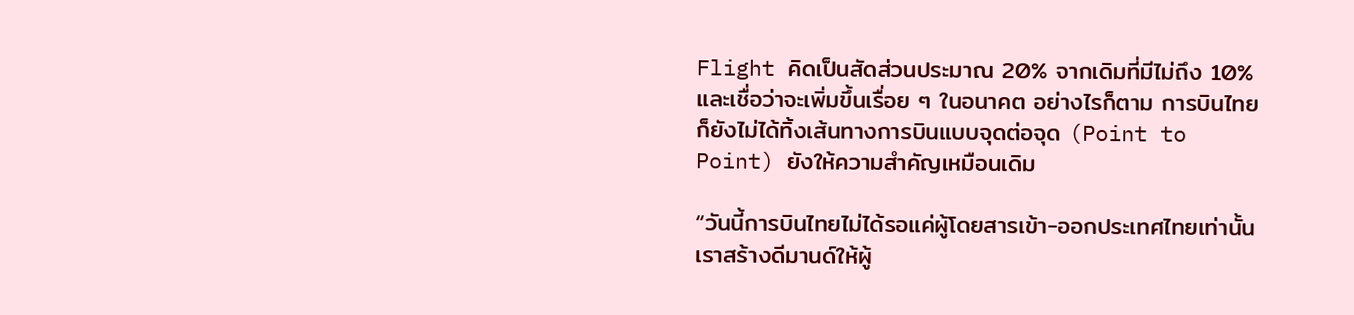Flight คิดเป็นสัดส่วนประมาณ 20% จากเดิมที่มีไม่ถึง 10% และเชื่อว่าจะเพิ่มขึ้นเรื่อย ๆ ในอนาคต อย่างไรก็ตาม การบินไทยก็ยังไม่ได้ทิ้งเส้นทางการบินแบบจุดต่อจุด (Point to Point) ยังให้ความสำคัญเหมือนเดิม

“วันนี้การบินไทยไม่ได้รอแค่ผู้โดยสารเข้า-ออกประเทศไทยเท่านั้น เราสร้างดีมานด์ให้ผู้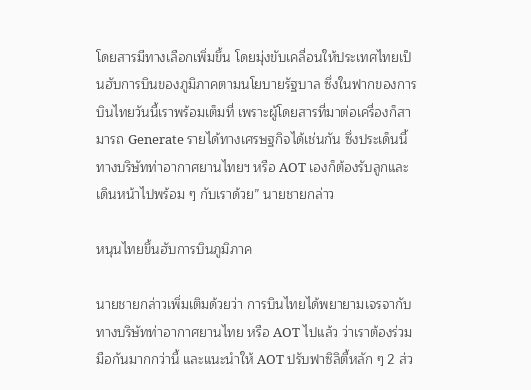โดยสารมีทางเลือกเพิ่มขึ้น โดยมุ่งขับเคลื่อนให้ประเทศไทยเป็นฮับการบินของภูมิภาคตามนโยบายรัฐบาล ซึ่งในฟากของการบินไทยวันนี้เราพร้อมเต็มที่ เพราะผู้โดยสารที่มาต่อเครื่องก็สามารถ Generate รายได้ทางเศรษฐกิจได้เช่นกัน ซึ่งประเด็นนี้ทางบริษัทท่าอากาศยานไทยฯ หรือ AOT เองก็ต้องรับลูกและเดินหน้าไปพร้อม ๆ กับเราด้วย” นายชายกล่าว

หนุนไทยขึ้นฮับการบินภูมิภาค

นายชายกล่าวเพิ่มเติมด้วยว่า การบินไทยได้พยายามเจรจากับทางบริษัทท่าอากาศยานไทย หรือ AOT ไปแล้ว ว่าเราต้องร่วมมือกันมากกว่านี้ และแนะนำให้ AOT ปรับฟาซิลิตี้หลัก ๆ 2 ส่ว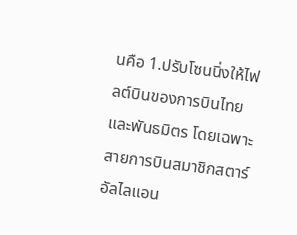นคือ 1.ปรับโซนนิ่งให้ไฟลต์บินของการบินไทยและพันธมิตร โดยเฉพาะสายการบินสมาชิกสตาร์อัลไลแอน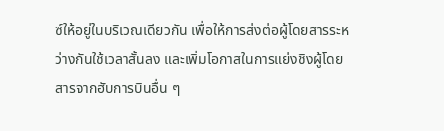ซ์ให้อยู่ในบริเวณเดียวกัน เพื่อให้การส่งต่อผู้โดยสารระหว่างกันใช้เวลาสั้นลง และเพิ่มโอกาสในการแย่งชิงผู้โดยสารจากฮับการบินอื่น ๆ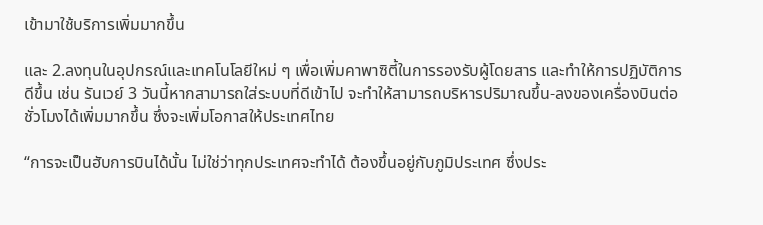เข้ามาใช้บริการเพิ่มมากขึ้น

และ 2.ลงทุนในอุปกรณ์และเทคโนโลยีใหม่ ๆ เพื่อเพิ่มคาพาซิตี้ในการรองรับผู้โดยสาร และทำให้การปฏิบัติการดีขึ้น เช่น รันเวย์ 3 วันนี้หากสามารถใส่ระบบที่ดีเข้าไป จะทำให้สามารถบริหารปริมาณขึ้น-ลงของเครื่องบินต่อชั่วโมงได้เพิ่มมากขึ้น ซึ่งจะเพิ่มโอกาสให้ประเทศไทย

“การจะเป็นฮับการบินได้นั้น ไม่ใช่ว่าทุกประเทศจะทำได้ ต้องขึ้นอยู่กับภูมิประเทศ ซึ่งประ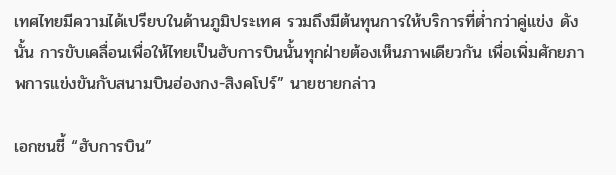เทศไทยมีความได้เปรียบในด้านภูมิประเทศ รวมถึงมีต้นทุนการให้บริการที่ต่ำกว่าคู่แข่ง ดังนั้น การขับเคลื่อนเพื่อให้ไทยเป็นฮับการบินนั้นทุกฝ่ายต้องเห็นภาพเดียวกัน เพื่อเพิ่มศักยภาพการแข่งขันกับสนามบินฮ่องกง-สิงคโปร์” นายชายกล่าว

เอกชนชี้ “ฮับการบิน”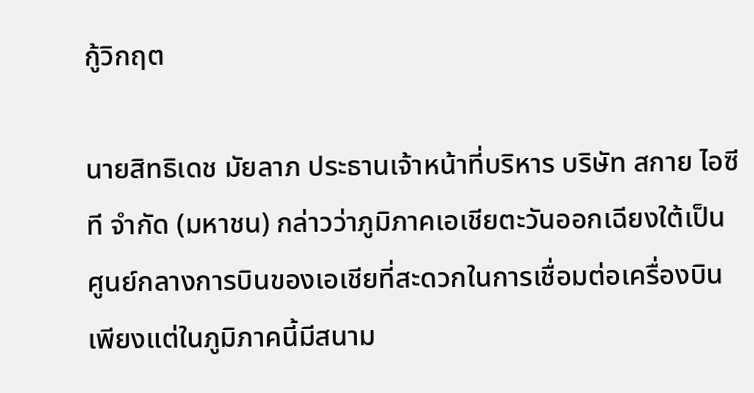กู้วิกฤต

นายสิทธิเดช มัยลาภ ประธานเจ้าหน้าที่บริหาร บริษัท สกาย ไอซีที จำกัด (มหาชน) กล่าวว่าภูมิภาคเอเชียตะวันออกเฉียงใต้เป็นศูนย์กลางการบินของเอเชียที่สะดวกในการเชื่อมต่อเครื่องบิน เพียงแต่ในภูมิภาคนี้มีสนาม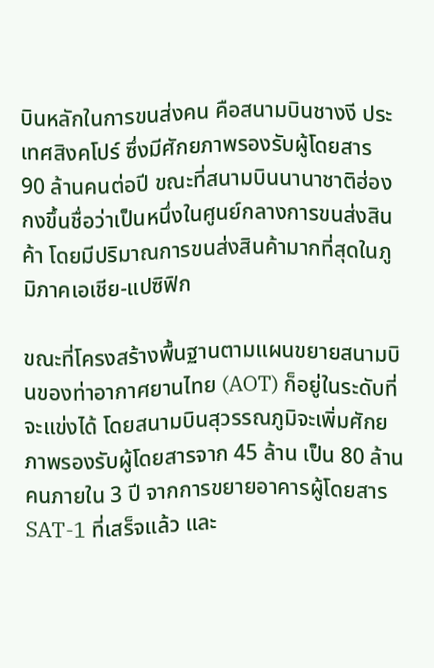บินหลักในการขนส่งคน คือสนามบินชางงี ประเทศสิงคโปร์ ซึ่งมีศักยภาพรองรับผู้โดยสาร 90 ล้านคนต่อปี ขณะที่สนามบินนานาชาติฮ่องกงขึ้นชื่อว่าเป็นหนึ่งในศูนย์กลางการขนส่งสินค้า โดยมีปริมาณการขนส่งสินค้ามากที่สุดในภูมิภาคเอเชีย-แปซิฟิก

ขณะที่โครงสร้างพื้นฐานตามแผนขยายสนามบินของท่าอากาศยานไทย (AOT) ก็อยู่ในระดับที่จะแข่งได้ โดยสนามบินสุวรรณภูมิจะเพิ่มศักยภาพรองรับผู้โดยสารจาก 45 ล้าน เป็น 80 ล้านคนภายใน 3 ปี จากการขยายอาคารผู้โดยสาร SAT-1 ที่เสร็จแล้ว และ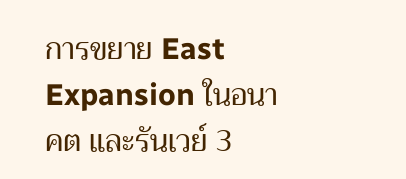การขยาย East Expansion ในอนาคต และรันเวย์ 3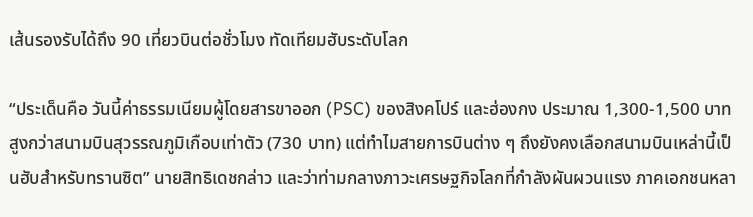เส้นรองรับได้ถึง 90 เที่ยวบินต่อชั่วโมง ทัดเทียมฮับระดับโลก

“ประเด็นคือ วันนี้ค่าธรรมเนียมผู้โดยสารขาออก (PSC) ของสิงคโปร์ และฮ่องกง ประมาณ 1,300-1,500 บาท สูงกว่าสนามบินสุวรรณภูมิเกือบเท่าตัว (730 บาท) แต่ทำไมสายการบินต่าง ๆ ถึงยังคงเลือกสนามบินเหล่านี้เป็นฮับสำหรับทรานซิต” นายสิทธิเดชกล่าว และว่าท่ามกลางภาวะเศรษฐกิจโลกที่กำลังผันผวนแรง ภาคเอกชนหลา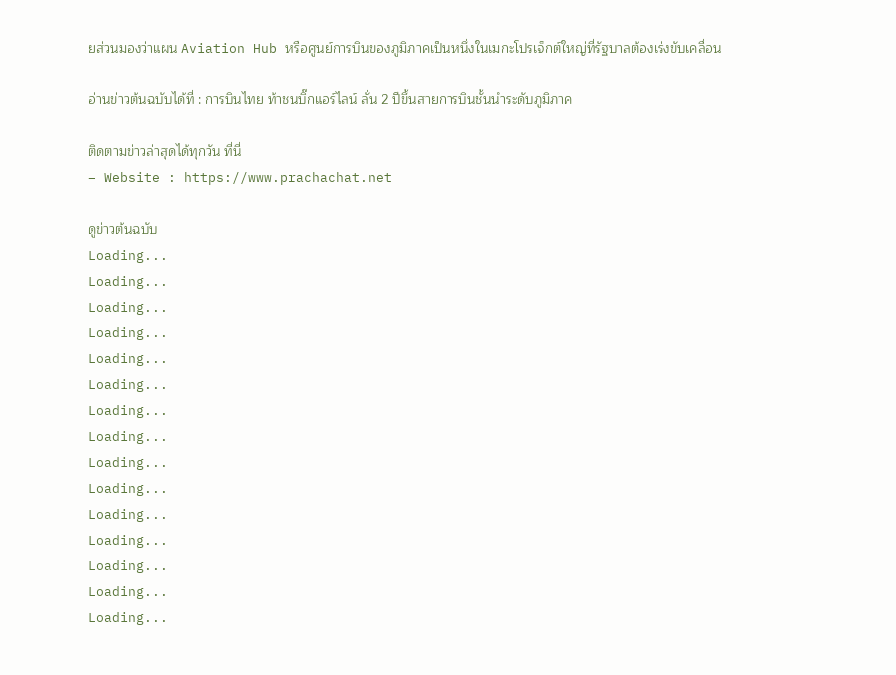ยส่วนมองว่าแผน Aviation Hub หรือศูนย์การบินของภูมิภาคเป็นหนึ่งในเมกะโปรเจ็กต์ใหญ่ที่รัฐบาลต้องเร่งขับเคลื่อน

อ่านข่าวต้นฉบับได้ที่ : การบินไทย ท้าชนบิ๊กแอร์ไลน์ ลั่น 2 ปีขึ้นสายการบินชั้นนำระดับภูมิภาค

ติดตามข่าวล่าสุดได้ทุกวัน ที่นี่
– Website : https://www.prachachat.net

ดูข่าวต้นฉบับ
Loading...
Loading...
Loading...
Loading...
Loading...
Loading...
Loading...
Loading...
Loading...
Loading...
Loading...
Loading...
Loading...
Loading...
Loading...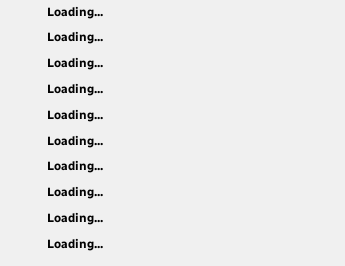Loading...
Loading...
Loading...
Loading...
Loading...
Loading...
Loading...
Loading...
Loading...
Loading...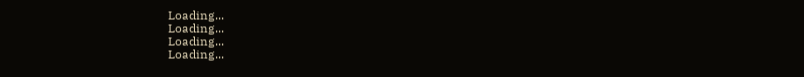Loading...
Loading...
Loading...
Loading...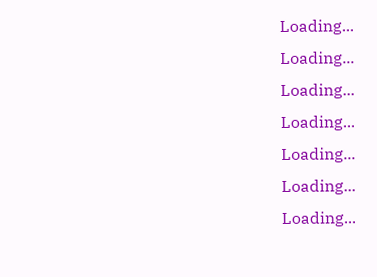Loading...
Loading...
Loading...
Loading...
Loading...
Loading...
Loading...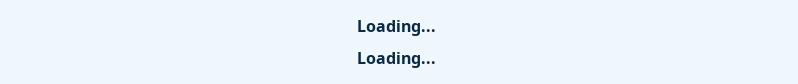Loading...
Loading...